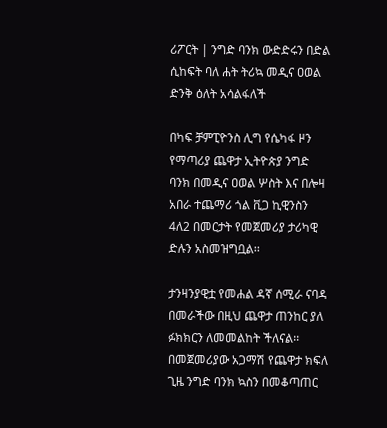ሪፖርት | ንግድ ባንክ ውድድሩን በድል ሲከፍት ባለ ሐት ትሪኳ መዲና ዐወል ድንቅ ዕለት አሳልፋለች

በካፍ ቻምፒዮንስ ሊግ የሴካፋ ዞን የማጣሪያ ጨዋታ ኢትዮጵያ ንግድ ባንክ በመዲና ዐወል ሦስት እና በሎዛ አበራ ተጨማሪ ጎል ቪጋ ኪዊንስን 4ለ2 በመርታት የመጀመሪያ ታሪካዊ ድሉን አስመዝግቧል፡፡

ታንዛንያዊቷ የመሐል ዳኛ ሰሚራ ናባዳ በመራችው በዚህ ጨዋታ ጠንከር ያለ ፉክክርን ለመመልከት ችለናል፡፡ በመጀመሪያው አጋማሽ የጨዋታ ክፍለ ጊዜ ንግድ ባንክ ኳስን በመቆጣጠር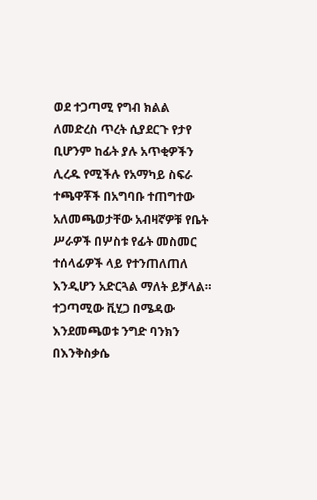ወደ ተጋጣሚ የግብ ክልል ለመድረስ ጥረት ሲያደርጉ የታየ ቢሆንም ከፊት ያሉ አጥቂዎችን ሊረዱ የሚችሉ የአማካይ ስፍራ ተጫዋቾች በአግባቡ ተጠግተው አለመጫወታቸው አብዛኛዎቹ የቤት ሥራዎች በሦስቱ የፊት መስመር ተሰላፊዎች ላይ የተንጠለጠለ እንዲሆን አድርጓል ማለት ይቻላል። ተጋጣሚው ቪሂጋ በሜዳው እንደመጫወቱ ንግድ ባንክን በእንቅስቃሴ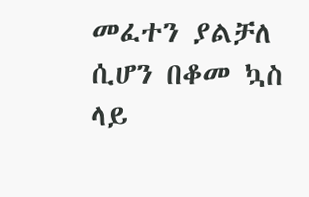መፈተን ያልቻለ ሲሆን በቆመ ኳስ ላይ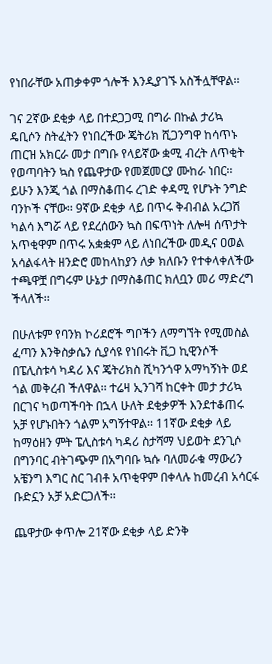የነበራቸው አጠቃቀም ጎሎች እንዲያገኙ አስችሏቸዋል፡፡

ገና 2ኛው ደቂቃ ላይ በተደጋጋሚ በግራ በኩል ታሪኳ ዴቢሶን ስትፈትን የነበረችው ጄትሪክ ሺጋንግዋ ከሳጥኑ ጠርዝ አክርራ መታ በግቡ የላይኛው ቋሚ ብረት ለጥቂት የወጣባትን ኳስ የጨዋታው የመጀመርያ ሙከራ ነበር፡፡ ይሁን እንጂ ጎል በማስቆጠሩ ረገድ ቀዳሚ የሆኑት ንግድ ባንኮች ናቸው፡፡ 9ኛው ደቂቃ ላይ በጥሩ ቅብብል አረጋሽ ካልሳ እግሯ ላይ የደረሰውን ኳስ በፍጥነት ለሎዛ ሰጥታት አጥቂዋም በጥሩ አቋቋም ላይ ለነበረችው መዲና ዐወል አሳልፋላት ዘንድሮ መከላከያን ለቃ ክለቡን የተቀላቀለችው ተጫዋቿ በግሩም ሁኔታ በማስቆጠር ክለቧን መሪ ማድረግ ችላለች፡፡

በሁለቱም የባንክ ኮሪደሮች ግቦችን ለማግኘት የሚመስል ፈጣን እንቅስቃሴን ሲያሳዩ የነበሩት ቪጋ ኪዊንሶች በፔሊስቱሳ ካዳሪ እና ጄትሪክስ ሺካንጎዋ አማካኝነት ወደ ጎል መቅረብ ችለዋል፡፡ ተሬዛ ኢንገሻ ከርቀት መታ ታሪኳ በርገና ካወጣችባት በኋላ ሁለት ደቂቃዎች እንደተቆጠሩ አቻ የሆኑበትን ጎልም አግኝተዋል፡፡ 11ኛው ደቂቃ ላይ ከማዕዘን ምት ፔሊስቱሳ ካዳሪ ስታሻማ ህይወት ደንጊሶ በግንባር ብትገጭም በአግባቡ ኳሱ ባለመራቁ ማውሪን አቼንግ እግር ስር ገብቶ አጥቂዋም በቀላሉ ከመረብ አሳርፋ ቡድኗን አቻ አድርጋለች፡፡

ጨዋታው ቀጥሎ 21ኛው ደቂቃ ላይ ድንቅ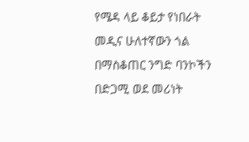የሜዳ ላይ ቆይታ የነበራት መዲና ሁለተኛውን ጎል በማስቆጠር ንግድ ባንኮችን በድጋሚ ወደ መሪነት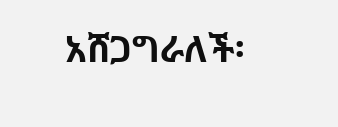አሸጋግራለች፡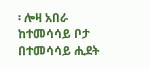፡ ሎዛ አበራ ከተመሳሳይ ቦታ በተመሳሳይ ሒደት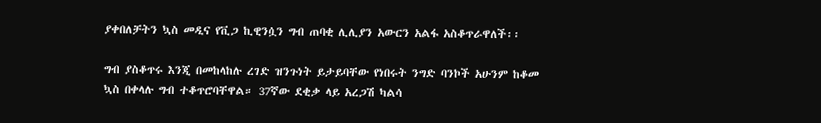ያቀበለቻትን ኳስ መዲና የቪጋ ኪዊንሷን ግብ ጠባቂ ሊሊያን አውርን አልፋ አስቆጥራዋለች፡፡

ግብ ያስቆጥሩ እንጂ በመከላከሉ ረገድ ዝንጉነት ይታይባቸው የነበሩት ንግድ ባንኮች አሁንም ከቆመ ኳስ በቀላሉ ግብ ተቆጥሮባቸዋል። 37ኛው ደቂቃ ላይ አረጋሽ ካልሳ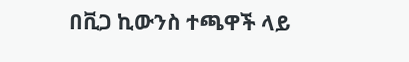በቪጋ ኪውንስ ተጫዋች ላይ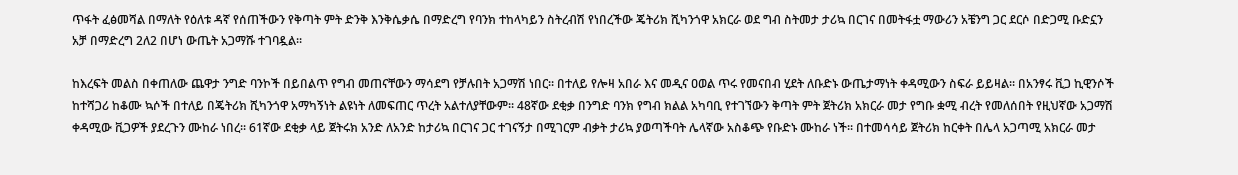ጥፋት ፈፅመሻል በማለት የዕለቱ ዳኛ የሰጠችውን የቅጣት ምት ድንቅ እንቅሴቃሴ በማድረግ የባንክ ተከላካይን ስትረብሽ የነበረችው ጄትሪክ ሺካንጎዋ አክርራ ወደ ግብ ስትመታ ታሪኳ በርገና በመትፋቷ ማውሪን አቼንግ ጋር ደርሶ በድጋሚ ቡድኗን አቻ በማድረግ 2ለ2 በሆነ ውጤት አጋማሹ ተገባዷል፡፡

ከእረፍት መልስ በቀጠለው ጨዋታ ንግድ ባንኮች በይበልጥ የግብ መጠናቸውን ማሳደግ የቻሉበት አጋማሽ ነበር። በተለይ የሎዛ አበራ እና መዲና ዐወል ጥሩ የመናበብ ሂደት ለቡድኑ ውጤታማነት ቀዳሚውን ስፍራ ይይዛል፡፡ በአንፃሩ ቪጋ ኪዊንሶች ከተሻጋሪ ከቆሙ ኳሶች በተለይ በጄትሪክ ሺካንጎዋ አማካኝነት ልዩነት ለመፍጠር ጥረት አልተለያቸውም፡፡ 48ኛው ደቂቃ በንግድ ባንክ የግብ ክልል አካባቢ የተገኘውን ቅጣት ምት ጀትሪክ አክርራ መታ የግቡ ቋሚ ብረት የመለሰበት የዚህኛው አጋማሽ ቀዳሚው ቪጋዎች ያደረጉን ሙከራ ነበረ፡፡ 61ኛው ደቂቃ ላይ ጀትሩክ አንድ ለአንድ ከታሪኳ በርገና ጋር ተገናኝታ በሚገርም ብቃት ታሪኳ ያወጣችባት ሌላኛው አስቆጭ የቡድኑ ሙከራ ነች፡፡ በተመሳሳይ ጀትሪክ ከርቀት በሌላ አጋጣሚ አክርራ መታ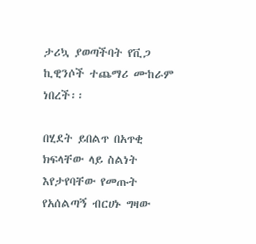ታሪኳ ያወጣችባት የቪጋ ኪዊንሶች ተጨማሪ ሙከራም ነበረች፡፡

በሂደት ይበልጥ በአጥቂ ክፍላቸው ላይ ስልነት እየታየባቸው የመጡት የአሰልጣኝ ብርሀኑ ግዛው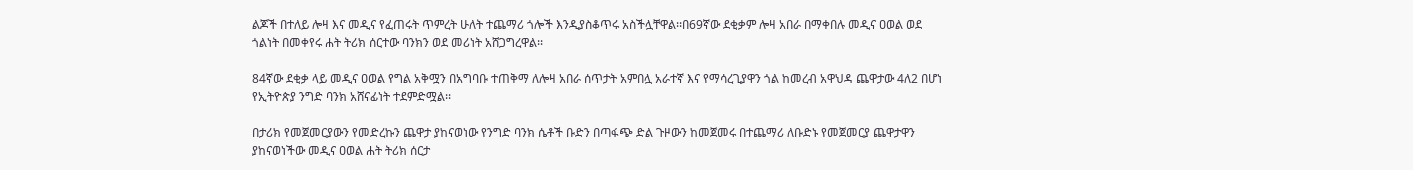ልጆች በተለይ ሎዛ እና መዲና የፈጠሩት ጥምረት ሁለት ተጨማሪ ጎሎች እንዲያስቆጥሩ አስችሏቸዋል፡፡በ69ኛው ደቂቃም ሎዛ አበራ በማቀበሉ መዲና ዐወል ወደ ጎልነት በመቀየሩ ሐት ትሪክ ሰርተው ባንክን ወደ መሪነት አሸጋግረዋል፡፡

84ኛው ደቂቃ ላይ መዲና ዐወል የግል አቅሟን በአግባቡ ተጠቅማ ለሎዛ አበራ ሰጥታት አምበሏ አራተኛ እና የማሳረጊያዋን ጎል ከመረብ አዋህዳ ጨዋታው 4ለ2 በሆነ የኢትዮጵያ ንግድ ባንክ አሸናፊነት ተደምድሟል፡፡

በታሪክ የመጀመርያውን የመድረኩን ጨዋታ ያከናወነው የንግድ ባንክ ሴቶች ቡድን በጣፋጭ ድል ጉዞውን ከመጀመሩ በተጨማሪ ለቡድኑ የመጀመርያ ጨዋታዋን ያከናወነችው መዲና ዐወል ሐት ትሪክ ሰርታ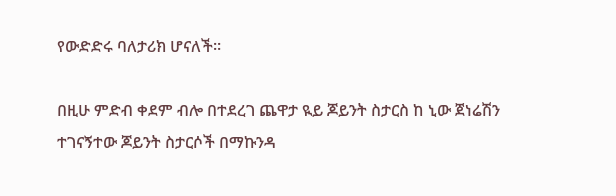የውድድሩ ባለታሪክ ሆናለች።

በዚሁ ምድብ ቀደም ብሎ በተደረገ ጨዋታ ዪይ ጆይንት ስታርስ ከ ኒው ጀነሬሽን ተገናኝተው ጆይንት ስታርሶች በማኩንዳ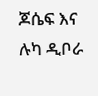ጆሴፍ እና ሉካ ዲቦራ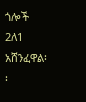ጎሎች 2ለ1 አሸንፈዋል፡፡